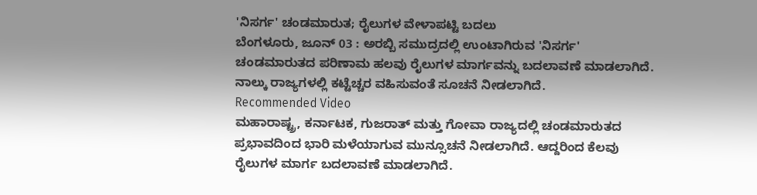'ನಿಸರ್ಗ' ಚಂಡಮಾರುತ; ರೈಲುಗಳ ವೇಳಾಪಟ್ಟಿ ಬದಲು
ಬೆಂಗಳೂರು, ಜೂನ್ 03 : ಅರಬ್ಬಿ ಸಮುದ್ರದಲ್ಲಿ ಉಂಟಾಗಿರುವ 'ನಿಸರ್ಗ' ಚಂಡಮಾರುತದ ಪರಿಣಾಮ ಹಲವು ರೈಲುಗಳ ಮಾರ್ಗವನ್ನು ಬದಲಾವಣೆ ಮಾಡಲಾಗಿದೆ. ನಾಲ್ಕು ರಾಜ್ಯಗಳಲ್ಲಿ ಕಟ್ಟೆಚ್ಚರ ವಹಿಸುವಂತೆ ಸೂಚನೆ ನೀಡಲಾಗಿದೆ.
Recommended Video
ಮಹಾರಾಷ್ಟ್ರ, ಕರ್ನಾಟಕ, ಗುಜರಾತ್ ಮತ್ತು ಗೋವಾ ರಾಜ್ಯದಲ್ಲಿ ಚಂಡಮಾರುತದ ಪ್ರಭಾವದಿಂದ ಭಾರಿ ಮಳೆಯಾಗುವ ಮುನ್ಸೂಚನೆ ನೀಡಲಾಗಿದೆ. ಆದ್ದರಿಂದ ಕೆಲವು ರೈಲುಗಳ ಮಾರ್ಗ ಬದಲಾವಣೆ ಮಾಡಲಾಗಿದೆ.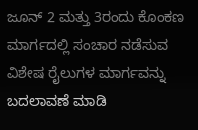ಜೂನ್ 2 ಮತ್ತು 3ರಂದು ಕೊಂಕಣ ಮಾರ್ಗದಲ್ಲಿ ಸಂಚಾರ ನಡೆಸುವ ವಿಶೇಷ ರೈಲುಗಳ ಮಾರ್ಗವನ್ನು ಬದಲಾವಣೆ ಮಾಡಿ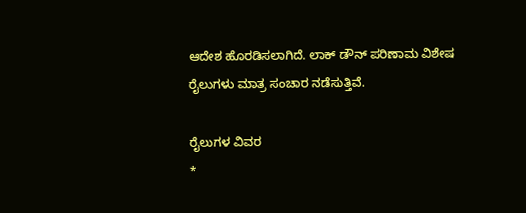ಆದೇಶ ಹೊರಡಿಸಲಾಗಿದೆ. ಲಾಕ್ ಡೌನ್ ಪರಿಣಾಮ ವಿಶೇಷ ರೈಲುಗಳು ಮಾತ್ರ ಸಂಚಾರ ನಡೆಸುತ್ತಿವೆ.

ರೈಲುಗಳ ವಿವರ
*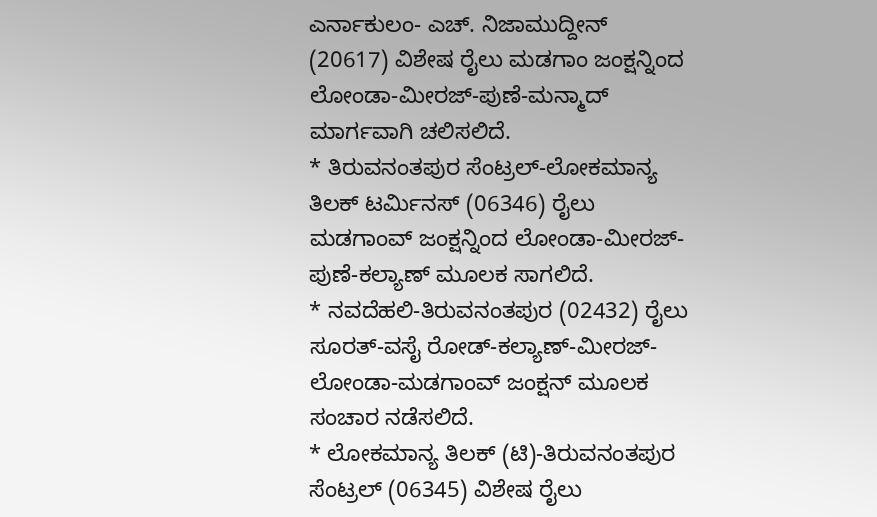ಎರ್ನಾಕುಲಂ- ಎಚ್. ನಿಜಾಮುದ್ದೀನ್ (20617) ವಿಶೇಷ ರೈಲು ಮಡಗಾಂ ಜಂಕ್ಷನ್ನಿಂದ ಲೋಂಡಾ-ಮೀರಜ್-ಪುಣೆ-ಮನ್ಮಾದ್ ಮಾರ್ಗವಾಗಿ ಚಲಿಸಲಿದೆ.
* ತಿರುವನಂತಪುರ ಸೆಂಟ್ರಲ್-ಲೋಕಮಾನ್ಯ ತಿಲಕ್ ಟರ್ಮಿನಸ್ (06346) ರೈಲು ಮಡಗಾಂವ್ ಜಂಕ್ಷನ್ನಿಂದ ಲೋಂಡಾ-ಮೀರಜ್-ಪುಣೆ-ಕಲ್ಯಾಣ್ ಮೂಲಕ ಸಾಗಲಿದೆ.
* ನವದೆಹಲಿ-ತಿರುವನಂತಪುರ (02432) ರೈಲು ಸೂರತ್-ವಸೈ ರೋಡ್-ಕಲ್ಯಾಣ್-ಮೀರಜ್-ಲೋಂಡಾ-ಮಡಗಾಂವ್ ಜಂಕ್ಷನ್ ಮೂಲಕ ಸಂಚಾರ ನಡೆಸಲಿದೆ.
* ಲೋಕಮಾನ್ಯ ತಿಲಕ್ (ಟಿ)-ತಿರುವನಂತಪುರ ಸೆಂಟ್ರಲ್ (06345) ವಿಶೇಷ ರೈಲು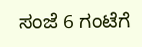ಸಂಜೆ 6 ಗಂಟೆಗೆ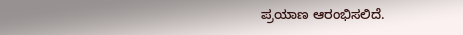ಪ್ರಯಾಣ ಆರಂಭಿಸಲಿದೆ.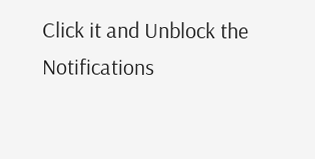Click it and Unblock the Notifications